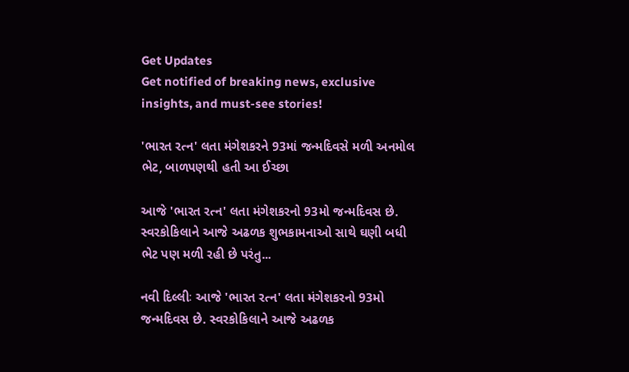Get Updates
Get notified of breaking news, exclusive insights, and must-see stories!

'ભારત રત્ન' લતા મંગેશકરને 93માં જન્મદિવસે મળી અનમોલ ભેટ, બાળપણથી હતી આ ઈચ્છા

આજે 'ભારત રત્ન' લતા મંગેશકરનો 93મો જન્મદિવસ છે. સ્વરકોકિલાને આજે અઢળક શુભકામનાઓ સાથે ઘણી બધી ભેટ પણ મળી રહી છે પરંતુ...

નવી દિલ્લીઃ આજે 'ભારત રત્ન' લતા મંગેશકરનો 93મો જન્મદિવસ છે. સ્વરકોકિલાને આજે અઢળક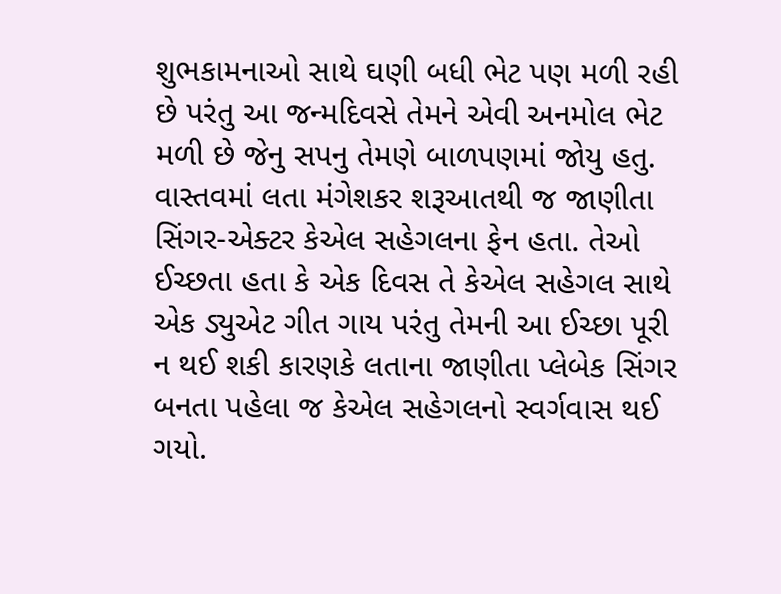શુભકામનાઓ સાથે ઘણી બધી ભેટ પણ મળી રહી છે પરંતુ આ જન્મદિવસે તેમને એવી અનમોલ ભેટ મળી છે જેનુ સપનુ તેમણે બાળપણમાં જોયુ હતુ. વાસ્તવમાં લતા મંગેશકર શરૂઆતથી જ જાણીતા સિંગર-એક્ટર કેએલ સહેગલના ફેન હતા. તેઓ ઈચ્છતા હતા કે એક દિવસ તે કેએલ સહેગલ સાથે એક ડ્યુએટ ગીત ગાય પરંતુ તેમની આ ઈચ્છા પૂરી ન થઈ શકી કારણકે લતાના જાણીતા પ્લેબેક સિંગર બનતા પહેલા જ કેએલ સહેગલનો સ્વર્ગવાસ થઈ ગયો.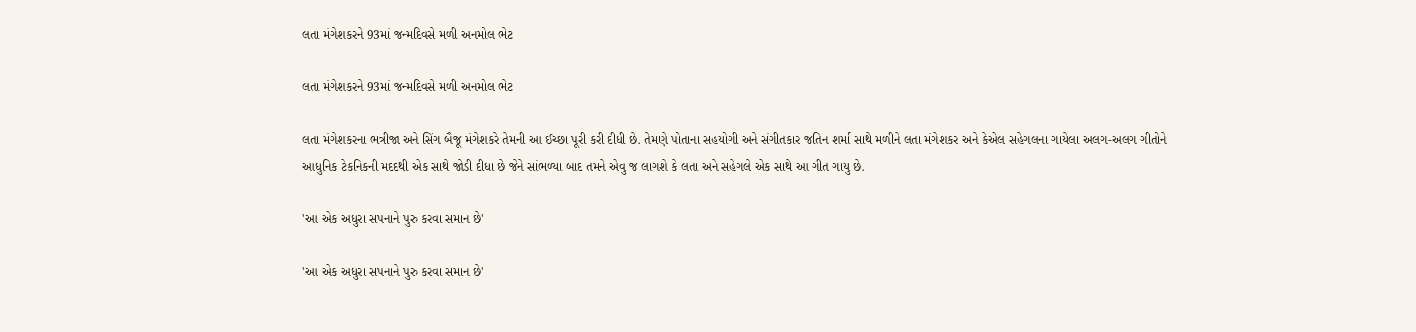લતા મંગેશકરને 93માં જન્મદિવસે મળી અનમોલ ભેટ

લતા મંગેશકરને 93માં જન્મદિવસે મળી અનમોલ ભેટ

લતા મંગેશકરના ભત્રીજા અને સિંગ બૈજૂ મંગેશકરે તેમની આ ઈચ્છા પૂરી કરી દીધી છે. તેમણે પોતાના સહયોગી અને સંગીતકાર જતિન શર્મા સાથે મળીને લતા મંગેશકર અને કેએલ સહેગલના ગાયેલા અલગ-અલગ ગીતોને આધુનિક ટેકનિકની મદદથી એક સાથે જોડી દીધા છે જેને સાંભળ્યા બાદ તમને એવુ જ લાગશે કે લતા અને સહેગલે એક સાથે આ ગીત ગાયુ છે.

'આ એક અધુરા સપનાને પુરુ કરવા સમાન છે'

'આ એક અધુરા સપનાને પુરુ કરવા સમાન છે'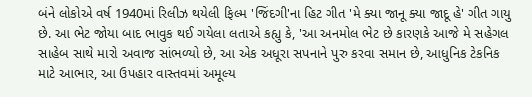બંને લોકોએ વર્ષ 1940માં રિલીઝ થયેલી ફિલ્મ 'જિંદગી'ના હિટ ગીત 'મે ક્યા જાનૂ ક્યા જાદૂ હે' ગીત ગાયુ છે. આ ભેટ જોયા બાદ ભાવુક થઈ ગયેલા લતાએ કહ્યુ કે, 'આ અનમોલ ભેટ છે કારણકે આજે મે સહેગલ સાહેબ સાથે મારો અવાજ સાંભળ્યો છે, આ એક અધૂરા સપનાને પુરુ કરવા સમાન છે, આધુનિક ટેકનિક માટે આભાર, આ ઉપહાર વાસ્તવમાં અમૂલ્ય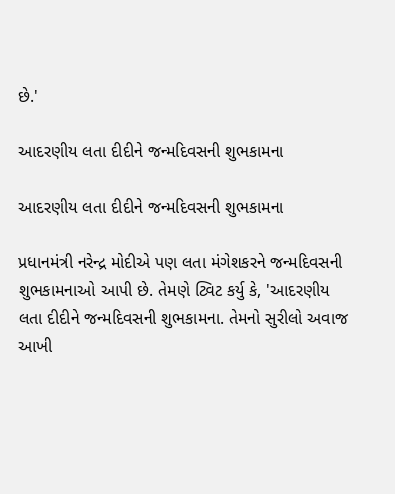છે.'

આદરણીય લતા દીદીને જન્મદિવસની શુભકામના

આદરણીય લતા દીદીને જન્મદિવસની શુભકામના

પ્રધાનમંત્રી નરેન્દ્ર મોદીએ પણ લતા મંગેશકરને જન્મદિવસની શુભકામનાઓ આપી છે. તેમણે ટ્વિટ કર્યુ કે, 'આદરણીય લતા દીદીને જન્મદિવસની શુભકામના. તેમનો સુરીલો અવાજ આખી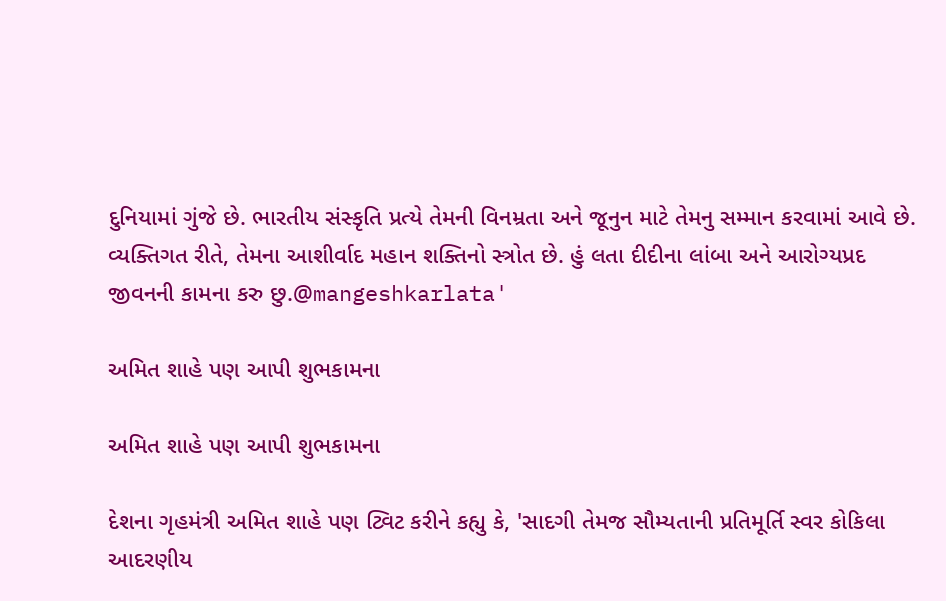દુનિયામાં ગુંજે છે. ભારતીય સંસ્કૃતિ પ્રત્યે તેમની વિનમ્રતા અને જૂનુન માટે તેમનુ સમ્માન કરવામાં આવે છે. વ્યક્તિગત રીતે, તેમના આશીર્વાદ મહાન શક્તિનો સ્ત્રોત છે. હું લતા દીદીના લાંબા અને આરોગ્યપ્રદ જીવનની કામના કરુ છુ.@mangeshkarlata'

અમિત શાહે પણ આપી શુભકામના

અમિત શાહે પણ આપી શુભકામના

દેશના ગૃહમંત્રી અમિત શાહે પણ ટ્વિટ કરીને કહ્યુ કે, 'સાદગી તેમજ સૌમ્યતાની પ્રતિમૂર્તિ સ્વર કોકિલા આદરણીય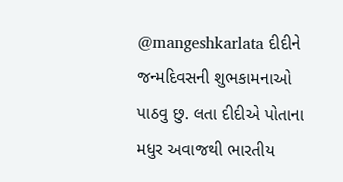@mangeshkarlata દીદીને જન્મદિવસની શુભકામનાઓ પાઠવુ છુ. લતા દીદીએ પોતાના મધુર અવાજથી ભારતીય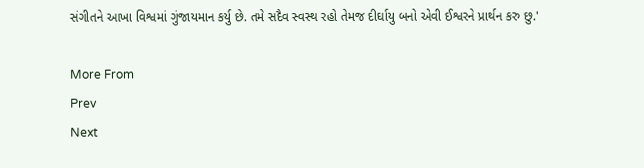સંગીતને આખા વિશ્વમાં ગુંજાયમાન કર્યુ છે. તમે સદૈવ સ્વસ્થ રહો તેમજ દીર્ઘાયુ બનો એવી ઈશ્વરને પ્રાર્થન કરુ છુ.'

More From
Prev
Next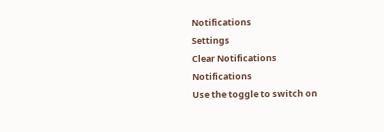Notifications
Settings
Clear Notifications
Notifications
Use the toggle to switch on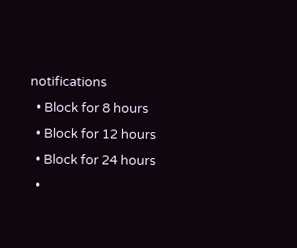notifications
  • Block for 8 hours
  • Block for 12 hours
  • Block for 24 hours
  •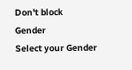Don't block
Gender
Select your Gender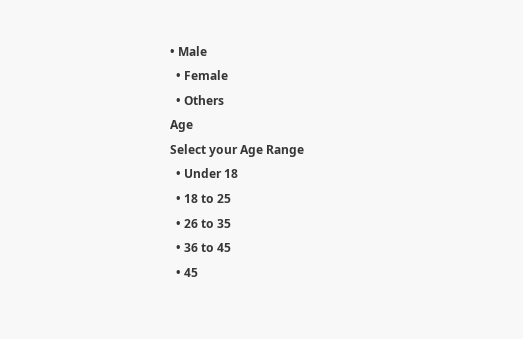• Male
  • Female
  • Others
Age
Select your Age Range
  • Under 18
  • 18 to 25
  • 26 to 35
  • 36 to 45
  • 45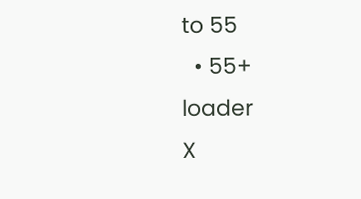to 55
  • 55+
loader
X